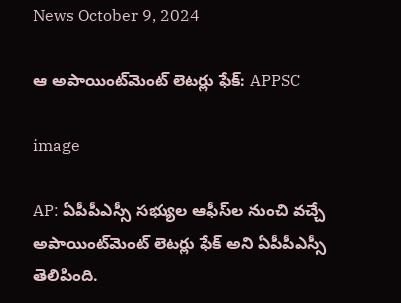News October 9, 2024

ఆ అపాయింట్‌మెంట్ లెటర్లు ఫేక్: APPSC

image

AP: ఏపీపీఎస్సీ సభ్యుల ఆఫీస్‌ల నుంచి వచ్చే అపాయింట్‌మెంట్ లెటర్లు ఫేక్ అని ఏపీపీఎస్సీ తెలిపింది.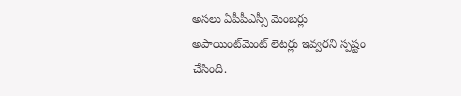అసలు ఏపీపీఎస్సీ మెంబర్లు అపాయింట్‌మెంట్ లెటర్లు ఇవ్వరని స్పష్టం చేసింది.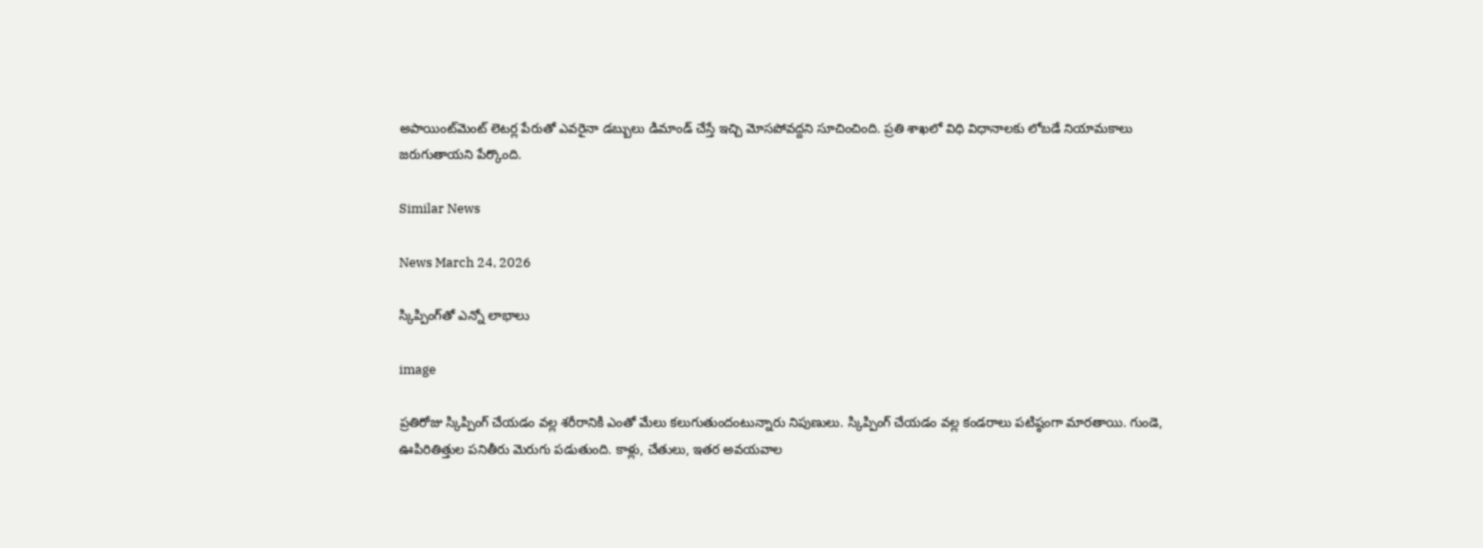అపాయింట్‌మెంట్ లెటర్ల పేరుతో ఎవరైనా డబ్బులు డిమాండ్ చేస్తే ఇచ్చి మోసపోవద్దని సూచించింది. ప్రతి శాఖలో విధి విధానాలకు లోబడే నియామకాలు జరుగుతాయని పేర్కొంది.

Similar News

News March 24, 2026

స్కిప్పింగ్‌తో ఎన్నో లాభాలు

image

ప్రతిరోజు స్కిప్పింగ్ చేయడం వల్ల శరీరానికి ఎంతో మేలు కలుగుతుందంటున్నారు నిపుణులు. స్కిప్పింగ్ చేయడం వల్ల కండరాలు పటిష్ఠంగా మారతాయి. గుండె, ఊపిరితిత్తుల పనితీరు మెరుగు పడుతుంది. కాళ్లు, చేతులు, ఇతర అవయవాల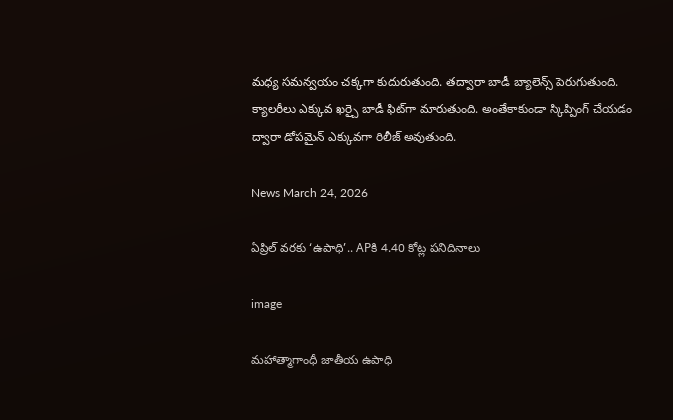మధ్య సమన్వయం చక్కగా కుదురుతుంది. తద్వారా బాడీ బ్యాలెన్స్ పెరుగుతుంది. క్యాలరీలు ఎక్కువ ఖర్చై బాడీ ఫిట్‌గా మారుతుంది. అంతేకాకుండా స్కిప్పింగ్ చేయడం ద్వారా డోపమైన్ ఎక్కువగా రిలీజ్ అవుతుంది.

News March 24, 2026

ఏప్రిల్ వరకు ‘ఉపాధి’.. APకి 4.40 కోట్ల పనిదినాలు

image

మహాత్మాగాంధీ జాతీయ ఉపాధి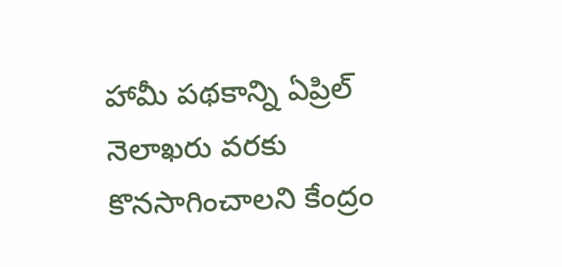హామీ పథకాన్ని ఏప్రిల్ నెలాఖరు వరకు కొనసాగించాలని కేంద్రం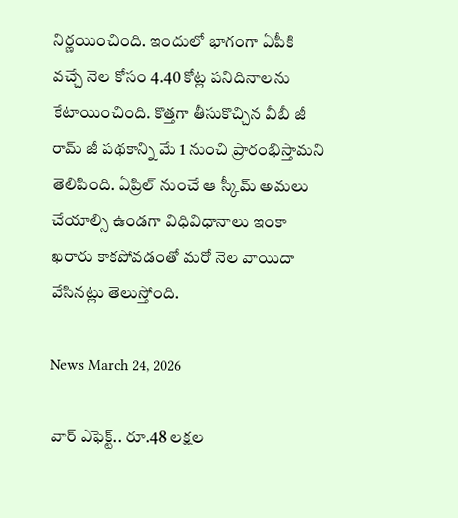నిర్ణయించింది. ఇందులో భాగంగా ఏపీకి వచ్చే నెల కోసం 4.40 కోట్ల పనిదినాలను కేటాయించింది. కొత్తగా తీసుకొచ్చిన వీబీ జీ రామ్ జీ పథకాన్ని మే 1 నుంచి ప్రారంభిస్తామని తెలిపింది. ఏప్రిల్ నుంచే ఆ స్కీమ్ అమలు చేయాల్సి ఉండగా విధివిధానాలు ఇంకా ఖరారు కాకపోవడంతో మరో నెల వాయిదా వేసినట్లు తెలుస్తోంది.

News March 24, 2026

వార్ ఎఫెక్ట్.. రూ.48 లక్షల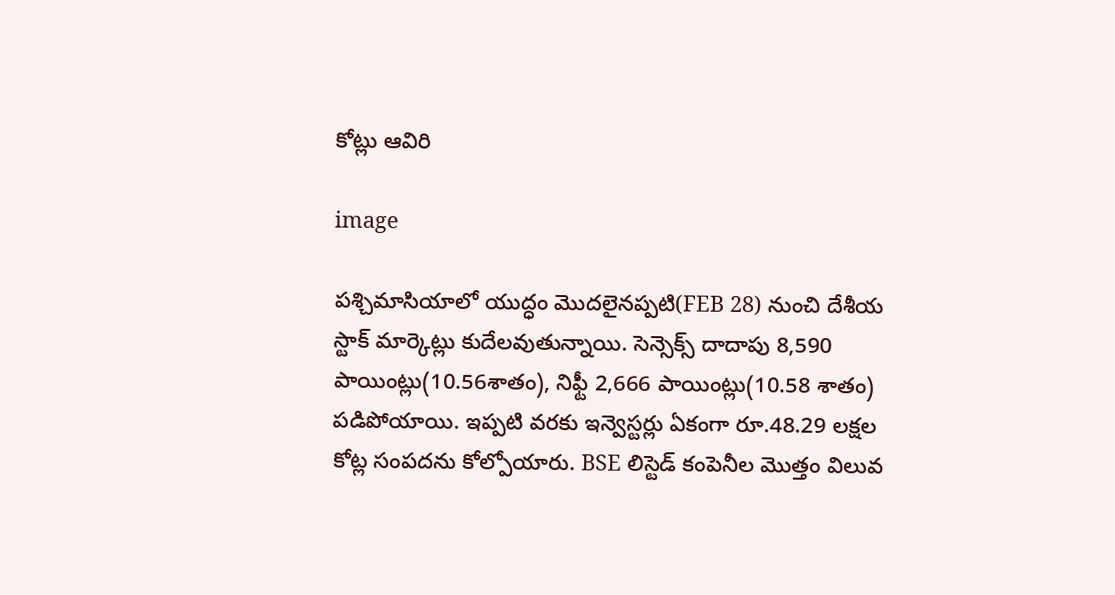కోట్లు ఆవిరి

image

పశ్చిమాసియాలో యుద్ధం మొదలైనప్పటి(FEB 28) నుంచి దేశీయ స్టాక్ మార్కెట్లు కుదేలవుతున్నాయి. సెన్సెక్స్ దాదాపు 8,590 పాయింట్లు(10.56శాతం), నిఫ్టీ 2,666 పాయింట్లు(10.58 శాతం) పడిపోయాయి. ఇప్పటి వరకు ఇన్వెస్టర్లు ఏకంగా రూ.48.29 లక్షల కోట్ల సంపదను కోల్పోయారు. BSE లిస్టెడ్ కంపెనీల మొత్తం విలువ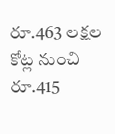రూ.463 లక్షల కోట్ల నుంచి రూ.415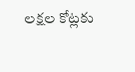లక్షల కోట్లకు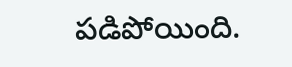పడిపోయింది.